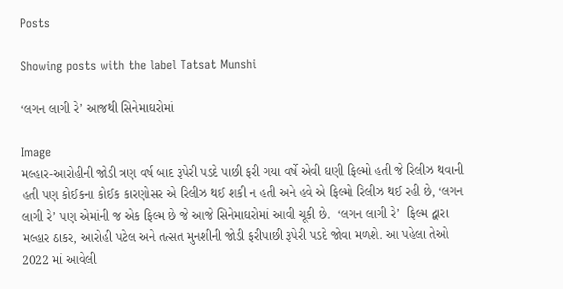Posts

Showing posts with the label Tatsat Munshi

‘લગન લાગી રે’ આજથી સિનેમાઘરોમાં

Image
મલ્હાર-આરોહીની જોડી ત્રણ વર્ષ બાદ રૂપેરી પડદે પાછી ફરી ગયા વર્ષે એવી ઘણી ફિલ્મો હતી જે રિલીઝ થવાની હતી પણ કોઈકના કોઈક કારણોસર એ રિલીઝ થઈ શકી ન હતી અને હવે એ ફિલ્મો રિલીઝ થઈ રહી છે, ‘લગન લાગી રે’ પણ એમાંની જ એક ફિલ્મ છે જે આજે સિનેમાઘરોમાં આવી ચૂકી છે.  ‘લગન લાગી રે’  ફિલ્મ દ્વારા મલ્હાર ઠાકર, આરોહી પટેલ અને તત્સત મુનશીની જોડી ફરીપાછી રૂપેરી પડદે જોવા મળશે. આ પહેલા તેઓ 2022 માં આવેલી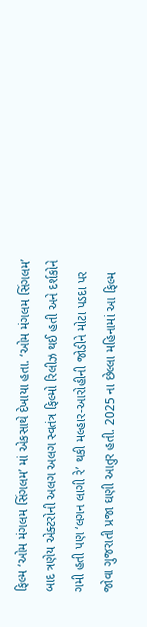ફિલ્મ ‘ઓમ મંગલમ સિંગલમ’ માં એકસાથે દેખાયા હતા. ‘ઓમ મંગલમ સિંગલમ’ બાદ ત્રણેય એક્ટરોની અલગ અલગ સ્વતંત્ર ફિલ્મો રિલીઝ થઈ હતી અને દર્શકોને ગમી હતી પણ ‘લગન લાગી રે’ થકી મલ્હાર-આરોહીની જોડીને મોટા પડદા પર જોવા ગુજરાતી પ્રજા ઘણી આતુર હતી. 2025 ના છેલ્લા મહિનામાં આ ફિલ્મ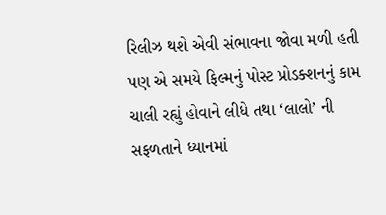રિલીઝ થશે એવી સંભાવના જોવા મળી હતી પણ એ સમયે ફિલ્મનું પોસ્ટ પ્રોડક્શનનું કામ ચાલી રહ્યું હોવાને લીધે તથા ‘લાલો’ ની સફળતાને ધ્યાનમાં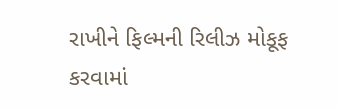રાખીને ફિલ્મની રિલીઝ મોકૂફ કરવામાં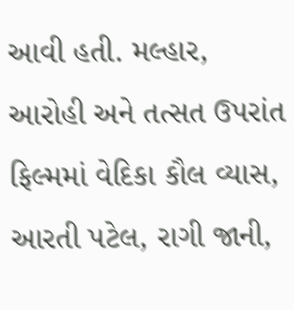આવી હતી. મલ્હાર, આરોહી અને તત્સત ઉપરાંત ફિલ્મમાં વેદિકા કૌલ વ્યાસ, આરતી પટેલ, રાગી જાની,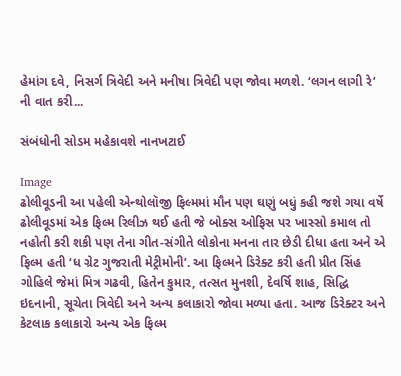હેમાંગ દવે, નિસર્ગ ત્રિવેદી અને મનીષા ત્રિવેદી પણ જોવા મળશે. ‘લગન લાગી રે’ ની વાત કરી...

સંબંધોની સોડમ મહેકાવશે નાનખટાઈ

Image
ઢોલીવૂડની આ પહેલી એન્થોલૉજી ફિલ્મમાં મૌન પણ ઘણું બધું કહી જશે ગયા વર્ષે ઢોલીવૂડમાં એક ફિલ્મ રિલીઝ થઈ હતી જે બોક્સ ઓફિસ પર ખાસ્સો કમાલ તો નહોતી કરી શકી પણ તેના ગીત-સંગીતે લોકોના મનના તાર છેડી દીધા હતા અને એ ફિલ્મ હતી ‘ધ ગ્રેટ ગુજરાતી મેટ્રીમોની’. આ ફિલ્મને ડિરેક્ટ કરી હતી પ્રીત સિંહ ગોહિલે જેમાં મિત્ર ગઢવી, હિતેન કુમાર, તત્સત મુનશી, દેવર્ષિ શાહ, સિદ્ધિ ઇદનાની, સૂચેતા ત્રિવેદી અને અન્ય કલાકારો જોવા મળ્યા હતા. આજ ડિરેક્ટર અને કેટલાક કલાકારો અન્ય એક ફિલ્મ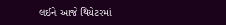લઈને આજે થિયેટરમાં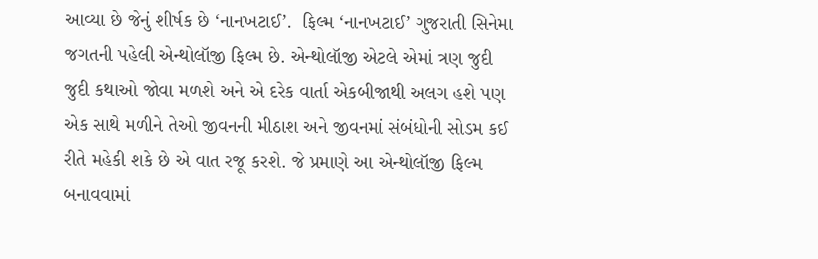આવ્યા છે જેનું શીર્ષક છે ‘નાનખટાઈ’.  ફિલ્મ ‘નાનખટાઈ’ ગુજરાતી સિનેમા જગતની પહેલી એન્થોલૉજી ફિલ્મ છે. એન્થોલૉજી એટલે એમાં ત્રણ જુદી જુદી કથાઓ જોવા મળશે અને એ દરેક વાર્તા એકબીજાથી અલગ હશે પણ એક સાથે મળીને તેઓ જીવનની મીઠાશ અને જીવનમાં સંબંધોની સોડમ કઈ રીતે મહેકી શકે છે એ વાત રજૂ કરશે. જે પ્રમાણે આ એન્થોલૉજી ફિલ્મ બનાવવામાં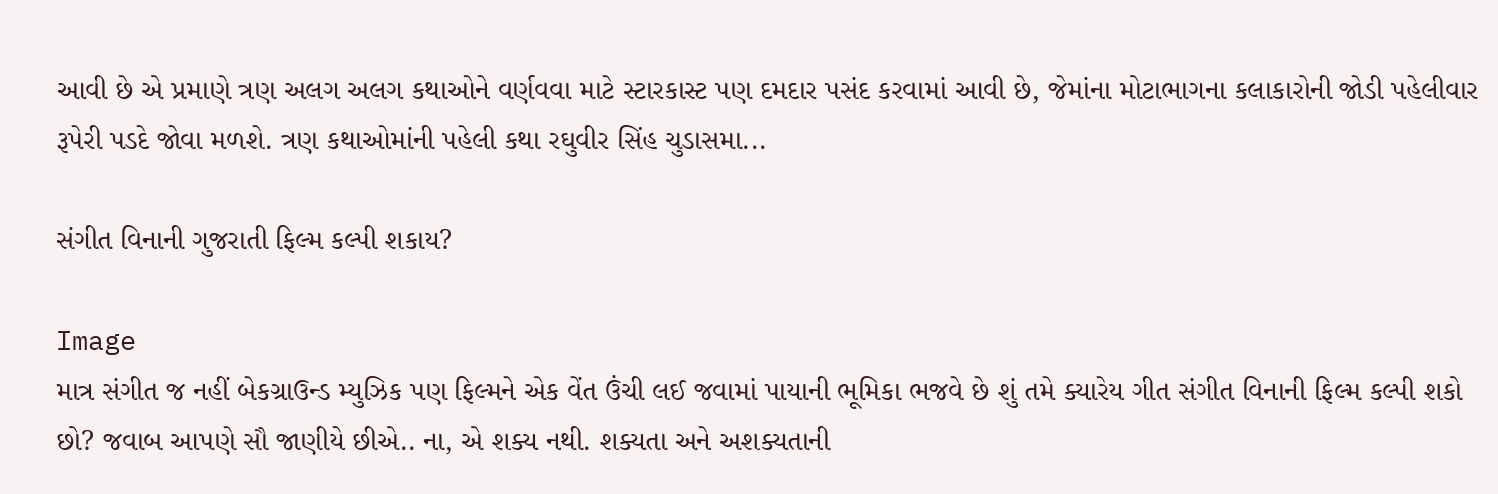આવી છે એ પ્રમાણે ત્રણ અલગ અલગ કથાઓને વર્ણવવા માટે સ્ટારકાસ્ટ પણ દમદાર પસંદ કરવામાં આવી છે, જેમાંના મોટાભાગના કલાકારોની જોડી પહેલીવાર રૂપેરી પડદે જોવા મળશે. ત્રણ કથાઓમાંની પહેલી કથા રઘુવીર સિંહ ચુડાસમા...

સંગીત વિનાની ગુજરાતી ફિલ્મ કલ્પી શકાય?

Image
માત્ર સંગીત જ નહીં બેકગ્રાઉન્ડ મ્યુઝિક પણ ફિલ્મને એક વેંત ઉંચી લઈ જવામાં પાયાની ભૂમિકા ભજવે છે શું તમે ક્યારેય ગીત સંગીત વિનાની ફિલ્મ કલ્પી શકો છો? જવાબ આપણે સૌ જાણીયે છીએ.. ના, એ શક્ય નથી. શક્યતા અને અશક્યતાની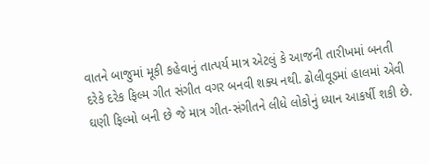વાતને બાજુમાં મૂકી કહેવાનું તાત્પર્ય માત્ર એટલું કે આજની તારીખમાં બનતી દરેકે દરેક ફિલ્મ ગીત સંગીત વગર બનવી શક્ય નથી. ઢોલીવૂડમાં હાલમાં એવી ઘણી ફિલ્મો બની છે જે માત્ર ગીત-સંગીતને લીધે લોકોનું ધ્યાન આકર્ષી શકી છે.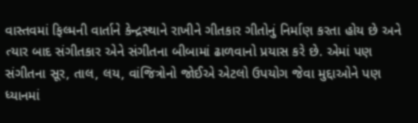વાસ્તવમાં ફિલ્મની વાર્તાને કેન્દ્રસ્થાને રાખીને ગીતકાર ગીતોનું નિર્માણ કરતા હોય છે અને ત્યાર બાદ સંગીતકાર એને સંગીતના બીબામાં ઢાળવાનો પ્રયાસ કરે છે. એમાં પણ સંગીતના સૂર, તાલ, લય, વાંજિત્રોનો જોઈએ એટલો ઉપયોગ જેવા મુદ્દાઓને પણ ધ્યાનમાં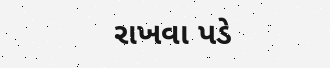રાખવા પડે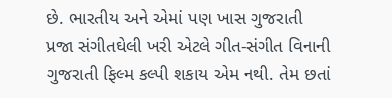છે. ભારતીય અને એમાં પણ ખાસ ગુજરાતી પ્રજા સંગીતઘેલી ખરી એટલે ગીત-સંગીત વિનાની ગુજરાતી ફિલ્મ કલ્પી શકાય એમ નથી. તેમ છતાં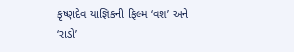કૃષ્ણદેવ યાજ્ઞિકની ફિલ્મ ‘વશ’ અને ‘રાડો’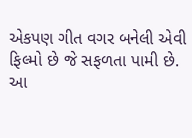એકપણ ગીત વગર બનેલી એવી ફિલ્મો છે જે સફળતા પામી છે. આ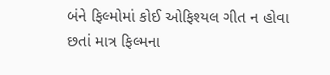બંને ફિલ્મોમાં કોઈ ઓફિશ્યલ ગીત ન હોવા છતાં માત્ર ફિલ્મના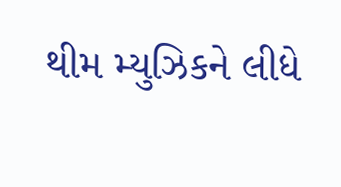થીમ મ્યુઝિકને લીધે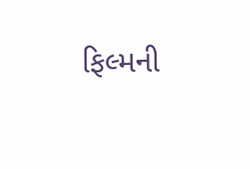ફિલ્મની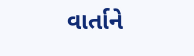વાર્તાને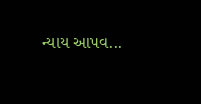ન્યાય આપવ...